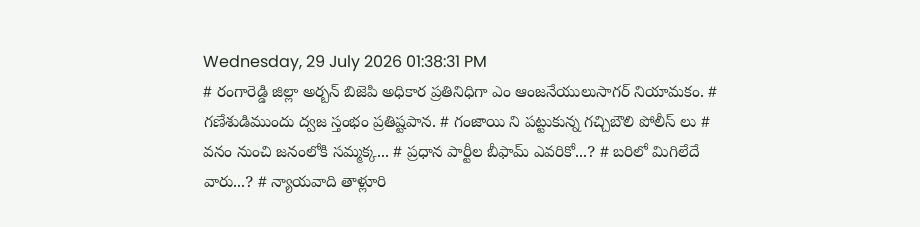Wednesday, 29 July 2026 01:38:31 PM
# రంగారెడ్డి జిల్లా అర్బన్ బిజెపి అధికార ప్రతినిధిగా ఎం ఆంజనేయులుసాగర్ నియామకం. # గణేశుడిముందు ద్వజ స్తంభం ప్రతిష్టపాన. # గంజాయి ని పట్టుకున్న గచ్చిబౌలి పోలీస్ లు # వనం నుంచి జనంలోకి సమ్మక్క... # ప్రధాన పార్టీల బీఫామ్ ఎవరికో...? # బరిలో మిగిలేదే వారు...? # న్యాయవాది తాళ్లూరి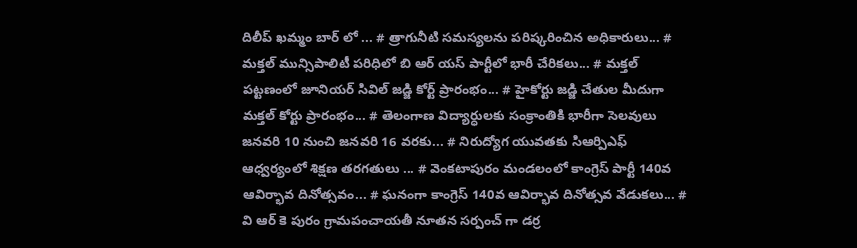దిలీప్ ఖమ్మం బార్ లో ... # త్రాగునీటి సమస్యలను పరిష్కరించిన అధికారులు... # మక్తల్ మున్సిపాలిటీ పరిధిలో బి ఆర్ యస్ పార్టీలో భారీ చేరికలు... # మక్తల్ పట్టణంలో జూనియర్ సివిల్ జడ్జి కోర్ట్ ప్రారంభం... # హైకోర్టు జడ్జి చేతుల మీదుగా మక్తల్ కోర్టు ప్రారంభం... # తెలంగాణ విద్యార్ధులకు సంక్రాంతికి భారీగా సెలవులు జనవరి 10 నుంచి జనవరి 16 వరకు... # నిరుద్యోగ యువతకు సిఆర్పిఎఫ్ ఆధ్వర్యంలో శిక్షణ తరగతులు ... # వెంకటాపురం మండలంలో కాంగ్రెస్ పార్టీ 140వ ఆవిర్భావ దినోత్సవం... # ఘనంగా కాంగ్రెస్ 140వ ఆవిర్భావ దినోత్సవ వేడుకలు... # వి ఆర్ కె పురం గ్రామపంచాయతీ నూతన సర్పంచ్ గా డర్ర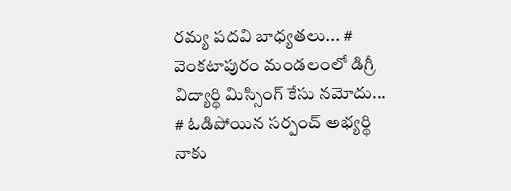రమ్య పదవి బాధ్యతలు... # వెంకటాపురం మండలంలో డిగ్రీ విద్యార్థి మిస్సింగ్ కేసు నమోదు... # ఓడిపోయిన సర్పంచ్ అభ్యర్థి నాకు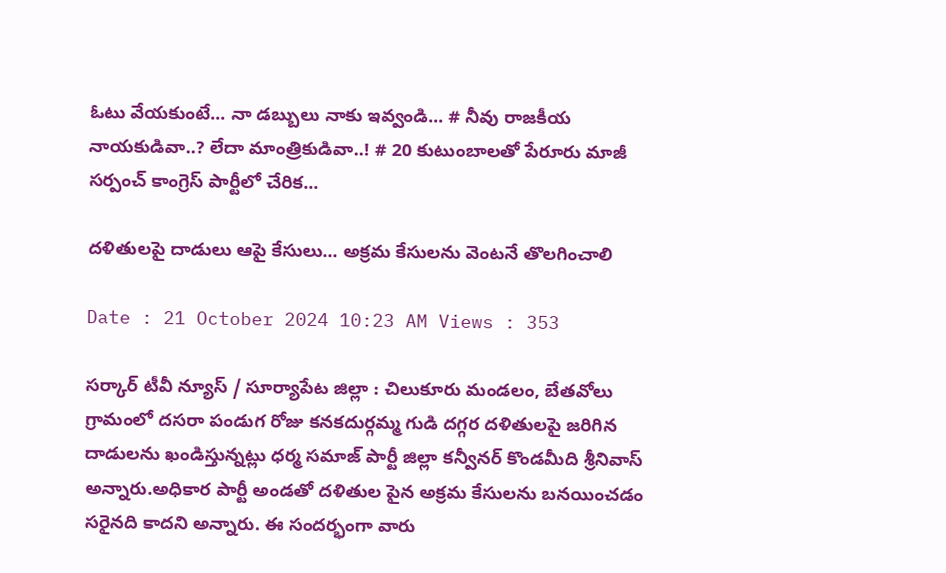ఓటు వేయకుంటే... నా డబ్బులు నాకు ఇవ్వండి... # నీవు రాజకీయ నాయకుడివా..? లేదా మాంత్రికుడివా..! # 20 కుటుంబాలతో పేరూరు మాజీ సర్పంచ్ కాంగ్రెస్ పార్టీలో చేరిక...

దళితులపై దాడులు ఆపై కేసులు... అక్రమ కేసులను వెంటనే తొలగించాలి

Date : 21 October 2024 10:23 AM Views : 353

సర్కార్ టీవీ న్యూస్ / సూర్యాపేట జిల్లా : చిలుకూరు మండలం, బేతవోలు గ్రామంలో దసరా పండుగ రోజు కనకదుర్గమ్మ గుడి దగ్గర దళితులపై జరిగిన దాడులను ఖండిస్తున్నట్లు ధర్మ సమాజ్ పార్టీ జిల్లా కన్వీనర్ కొండమీది శ్రీనివాస్ అన్నారు.అధికార పార్టీ అండతో దళితుల పైన అక్రమ కేసులను బనయించడం సరైనది కాదని అన్నారు. ఈ సందర్భంగా వారు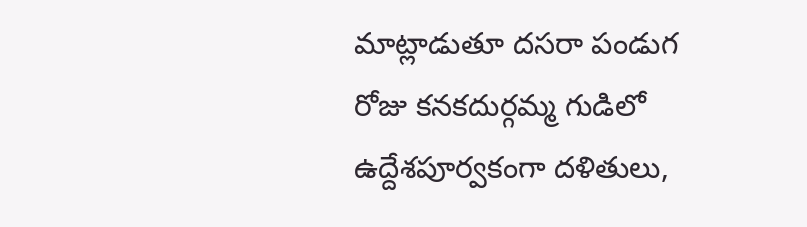మాట్లాడుతూ దసరా పండుగ రోజు కనకదుర్గమ్మ గుడిలో ఉద్దేశపూర్వకంగా దళితులు,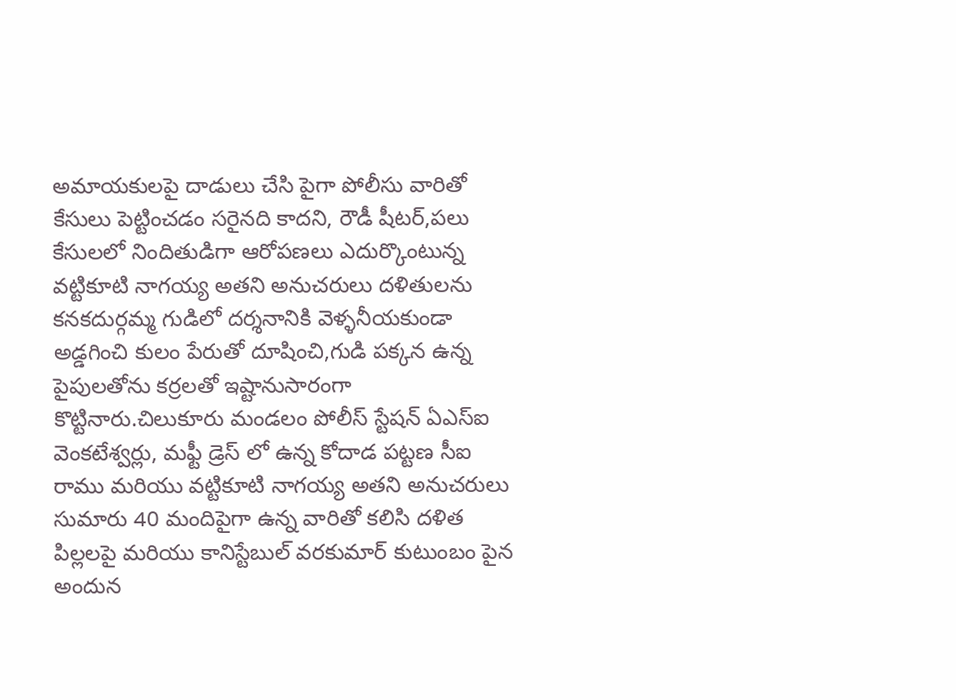అమాయకులపై దాడులు చేసి పైగా పోలీసు వారితో కేసులు పెట్టించడం సరైనది కాదని, రౌడీ షీటర్,పలు కేసులలో నిందితుడిగా ఆరోపణలు ఎదుర్కొంటున్న వట్టికూటి నాగయ్య అతని అనుచరులు దళితులను కనకదుర్గమ్మ గుడిలో దర్శనానికి వెళ్ళనీయకుండా అడ్డగించి కులం పేరుతో దూషించి,గుడి పక్కన ఉన్న పైపులతోను కర్రలతో ఇష్టానుసారంగా కొట్టినారు.చిలుకూరు మండలం పోలీస్ స్టేషన్ ఏఎస్ఐ వెంకటేశ్వర్లు, మఫ్టీ డ్రెస్ లో ఉన్న కోదాడ పట్టణ సీఐ రాము మరియు వట్టికూటి నాగయ్య అతని అనుచరులు సుమారు 40 మందిపైగా ఉన్న వారితో కలిసి దళిత పిల్లలపై మరియు కానిస్టేబుల్ వరకుమార్ కుటుంబం పైన అందున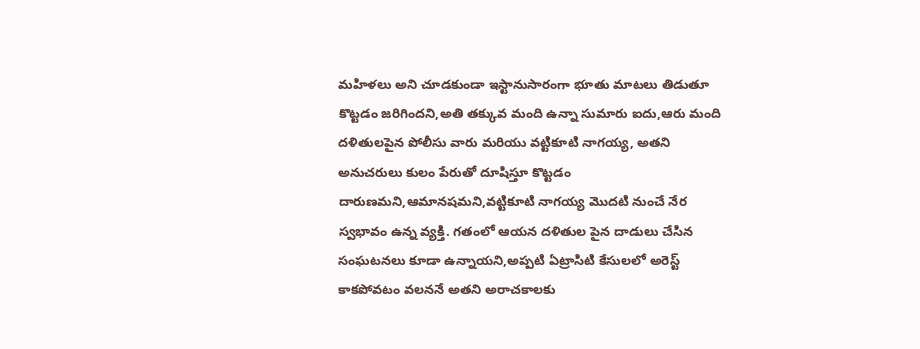మహిళలు అని చూడకుండా ఇస్టానుసారంగా భూతు మాటలు తిడుతూ కొట్టడం జరిగిందని,అతి తక్కువ మంది ఉన్నా సుమారు ఐదు,ఆరు మంది దళితులపైన పోలీసు వారు మరియు వట్టికూటి నాగయ్య, అతని అనుచరులు కులం పేరుతో దూషిస్తూ కొట్టడం దారుణమని,ఆమానషమని,వట్టికూటి నాగయ్య మొదటి నుంచే నేర స్వభావం ఉన్న వ్యక్తి. గతంలో ఆయన దళితుల పైన దాడులు చేసిన సంఘటనలు కూడా ఉన్నాయని,అప్పటి ఏట్రాసిటి కేసులలో అరెస్ట్ కాకపోవటం వలననే అతని అరాచకాలకు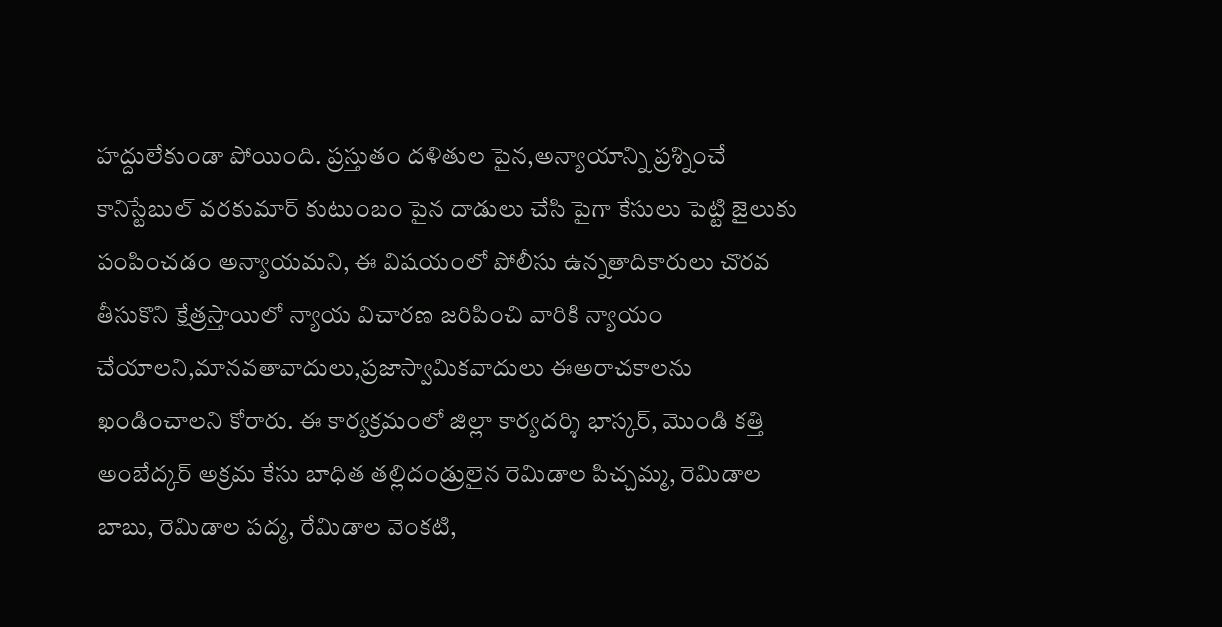హద్దులేకుండా పోయింది. ప్రస్తుతం దళితుల పైన,అన్యాయాన్ని ప్రశ్నించే కానిస్టేబుల్ వరకుమార్ కుటుంబం పైన దాడులు చేసి పైగా కేసులు పెట్టి జైలుకు పంపించడం అన్యాయమని, ఈ విషయంలో పోలీసు ఉన్నతాదికారులు చొరవ తీసుకొని క్షేత్రస్తాయిలో న్యాయ విచారణ జరిపించి వారికి న్యాయం చేయాలని,మానవతావాదులు,ప్రజాస్వామికవాదులు ఈఅరాచకాలను ఖండించాలని కోరారు. ఈ కార్యక్రమంలో జిల్లా కార్యదర్శి భాస్కర్, మొండి కత్తి అంబేద్కర్ అక్రమ కేసు బాధిత తల్లిదండ్రులైన రెమిడాల పిచ్చమ్మ, రెమిడాల బాబు, రెమిడాల పద్మ, రేమిడాల వెంకటి,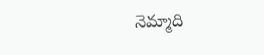నెమ్మాది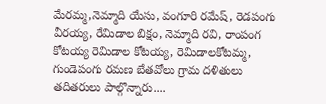మేరమ్మ,నెమ్మాది యేసు, వంగూరి రమేష్, రెడపంగు వీరయ్య, రేమిడాల బిక్షం, నెమ్మాది రవి, రాంపంగ కోటయ్య రెమిడాల కోటయ్య, రెమిడాలకోటమ్మ, గుండెపంగు రమణ బేతవోలు గ్రామ దళితులు తదితరులు పాల్గొన్నారు....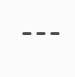---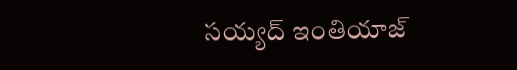సయ్యద్ ఇంతియాజ్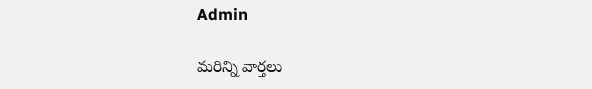Admin

మరిన్ని వార్తలు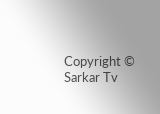Copyright © Sarkar Tv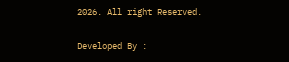2026. All right Reserved.

Developed By :